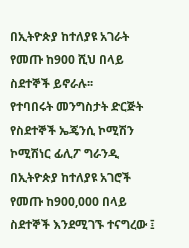በኢትዮጵያ ከተለያዩ አገራት የመጡ ከ900 ሺህ በላይ ስደተኞች ይኖራሉ፡፡
የተባበሩት መንግስታት ድርጅት የስደተኞች ኤጄንሲ ኮሚሽን ኮሚሽነር ፊሊፖ ግራንዲ በኢትዮጵያ ከተለያዩ አገሮች የመጡ ከ900,000 በላይ ስደተኞች እንደሚገኙ ተናግረው ፤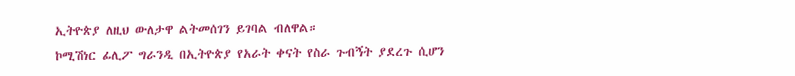ኢትዮጵያ ለዚህ ውለታዋ ልትመሰገን ይገባል ብለዋል።
ኮሚሽነር ፊሊፖ ግራንዲ በኢትዮጵያ የአራት ቀናት የስራ ጉብኝት ያደረጉ ሲሆን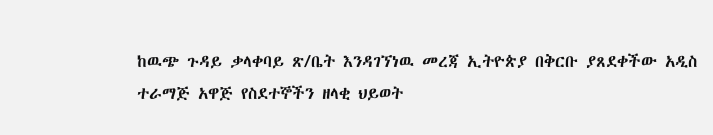ከዉጭ ጉዳይ ቃላቀባይ ጽ/ቤት እንዳገኘነዉ መረጃ ኢትዮጵያ በቅርቡ ያጸደቀችው አዲስ ተራማጅ አዋጅ የስደተኞችን ዘላቂ ህይወት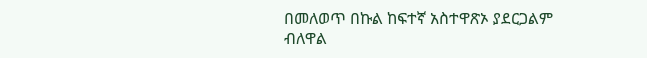በመለወጥ በኩል ከፍተኛ አስተዋጽኦ ያደርጋልም ብለዋል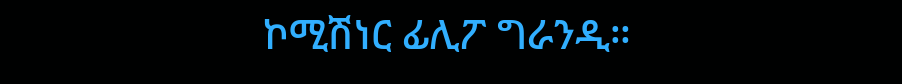ኮሚሽነር ፊሊፖ ግራንዲ።